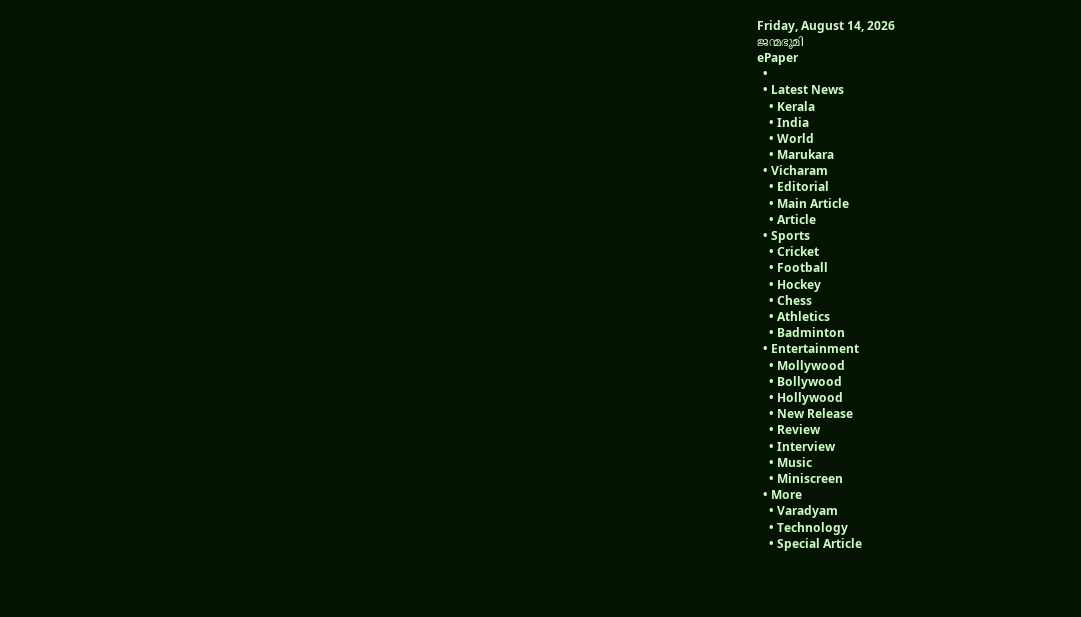Friday, August 14, 2026
ജന്മഭൂമി
ePaper
  •
  • Latest News
    • Kerala
    • India
    • World
    • Marukara
  • Vicharam
    • Editorial
    • Main Article
    • Article
  • Sports
    • Cricket
    • Football
    • Hockey
    • Chess
    • Athletics
    • Badminton
  • Entertainment
    • Mollywood
    • Bollywood
    • Hollywood
    • New Release
    • Review
    • Interview
    • Music
    • Miniscreen
  • More
    • Varadyam
    • Technology
    • Special Article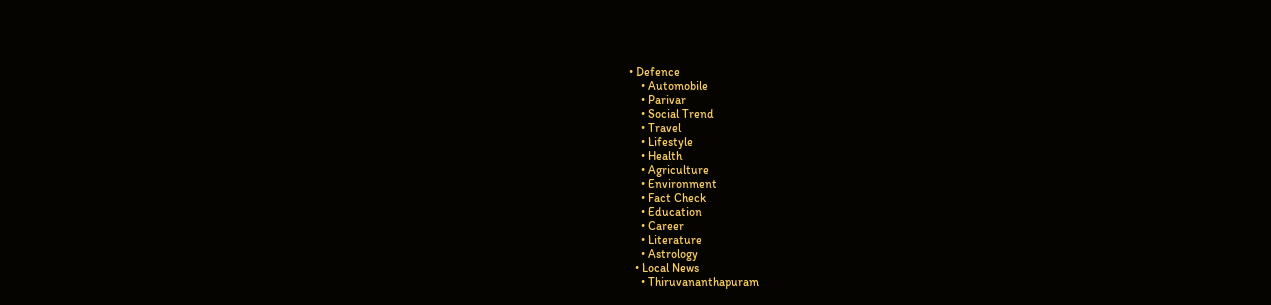• Defence
    • Automobile
    • Parivar
    • Social Trend
    • Travel
    • Lifestyle
    • Health
    • Agriculture
    • Environment
    • Fact Check
    • Education
    • Career
    • Literature
    • Astrology
  • Local News
    • Thiruvananthapuram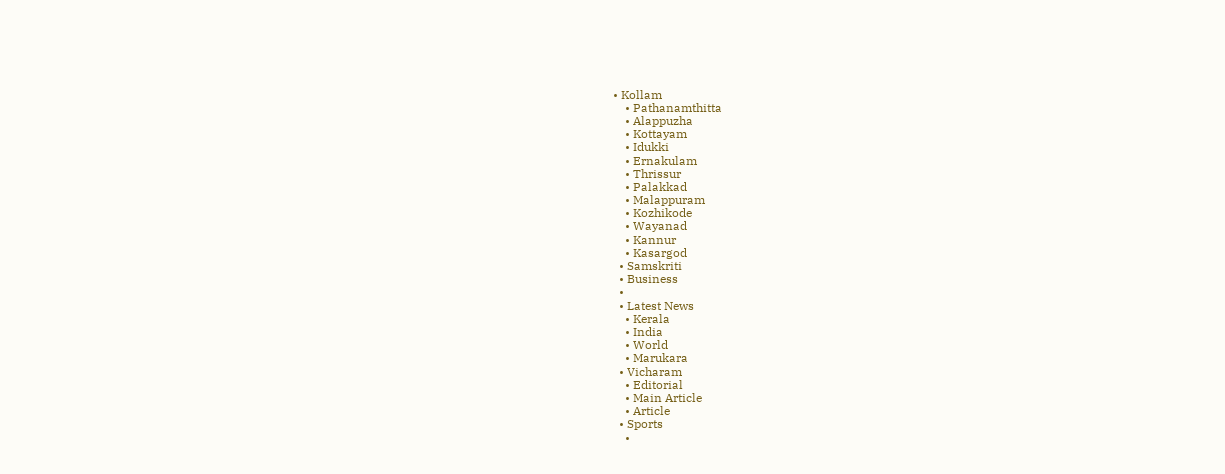• Kollam
    • Pathanamthitta
    • Alappuzha
    • Kottayam
    • Idukki
    • Ernakulam
    • Thrissur
    • Palakkad
    • Malappuram
    • Kozhikode
    • Wayanad
    • Kannur
    • Kasargod
  • Samskriti
  • Business
  •
  • Latest News
    • Kerala
    • India
    • World
    • Marukara
  • Vicharam
    • Editorial
    • Main Article
    • Article
  • Sports
    •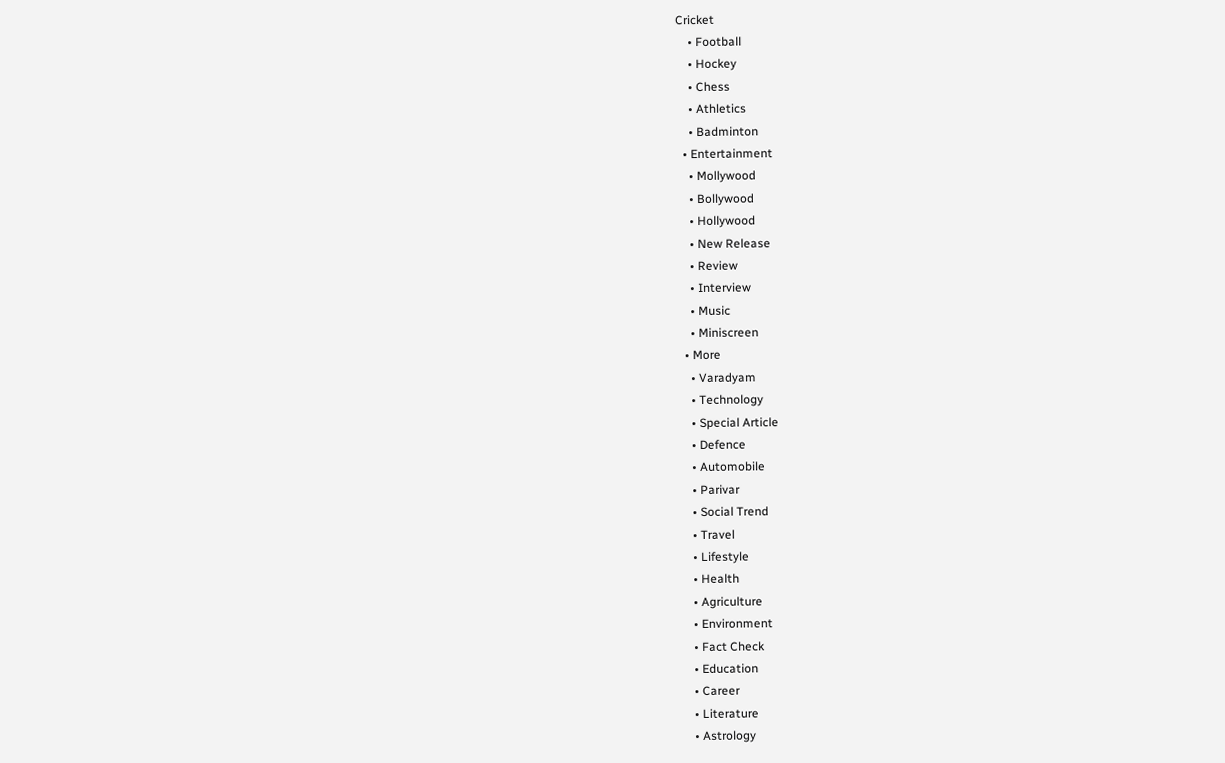Cricket
    • Football
    • Hockey
    • Chess
    • Athletics
    • Badminton
  • Entertainment
    • Mollywood
    • Bollywood
    • Hollywood
    • New Release
    • Review
    • Interview
    • Music
    • Miniscreen
  • More
    • Varadyam
    • Technology
    • Special Article
    • Defence
    • Automobile
    • Parivar
    • Social Trend
    • Travel
    • Lifestyle
    • Health
    • Agriculture
    • Environment
    • Fact Check
    • Education
    • Career
    • Literature
    • Astrology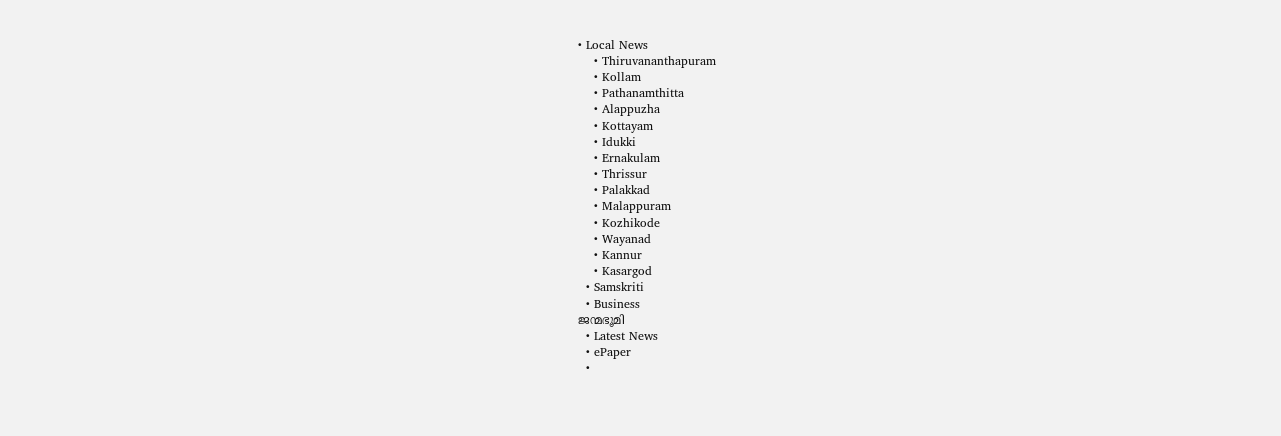• Local News
    • Thiruvananthapuram
    • Kollam
    • Pathanamthitta
    • Alappuzha
    • Kottayam
    • Idukki
    • Ernakulam
    • Thrissur
    • Palakkad
    • Malappuram
    • Kozhikode
    • Wayanad
    • Kannur
    • Kasargod
  • Samskriti
  • Business
ജന്മഭൂമി
  • Latest News
  • ePaper
  •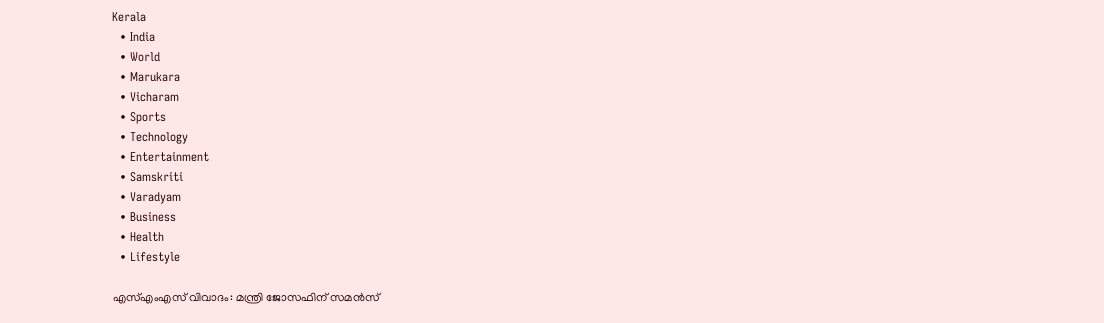Kerala
  • India
  • World
  • Marukara
  • Vicharam
  • Sports
  • Technology
  • Entertainment
  • Samskriti
  • Varadyam
  • Business
  • Health
  • Lifestyle

എസ്‌എംഎസ്‌ വിവാദം: മന്ത്രി ജോസഫിന്‌ സമന്‍സ്‌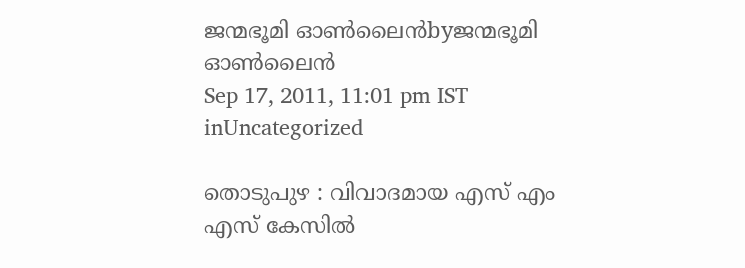ജന്മഭൂമി ഓണ്‍ലൈന്‍byജന്മഭൂമി ഓണ്‍ലൈന്‍
Sep 17, 2011, 11:01 pm IST
inUncategorized

തൊടുപുഴ : വിവാദമായ എസ്‌ എം എസ്‌ കേസില്‍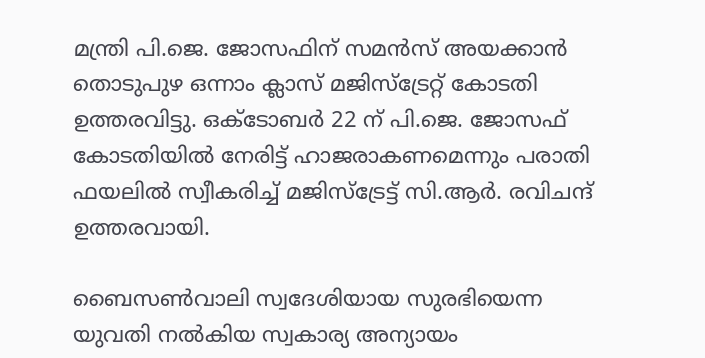മന്ത്രി പി.ജെ. ജോസഫിന്‌ സമന്‍സ്‌ അയക്കാന്‍ തൊടുപുഴ ഒന്നാം ക്ലാസ്‌ മജിസ്ട്രേറ്റ്‌ കോടതി ഉത്തരവിട്ടു. ഒക്ടോബര്‍ 22 ന്‌ പി.ജെ. ജോസഫ്‌ കോടതിയില്‍ നേരിട്ട്‌ ഹാജരാകണമെന്നും പരാതി ഫയലില്‍ സ്വീകരിച്ച്‌ മജിസ്ട്രേട്ട്‌ സി.ആര്‍. രവിചന്ദ്‌ ഉത്തരവായി.

ബൈസണ്‍വാലി സ്വദേശിയായ സുരഭിയെന്ന യുവതി നല്‍കിയ സ്വകാര്യ അന്യായം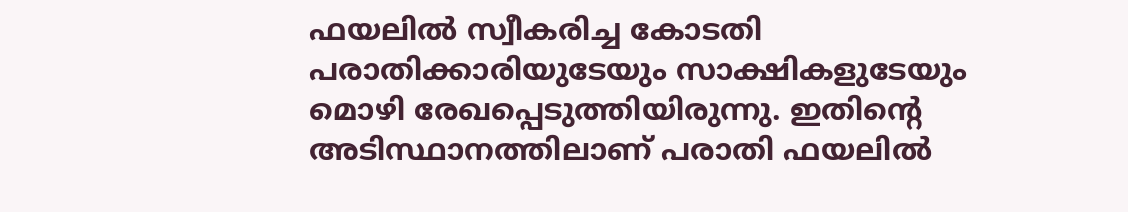ഫയലില്‍ സ്വീകരിച്ച കോടതി പരാതിക്കാരിയുടേയും സാക്ഷികളുടേയും മൊഴി രേഖപ്പെടുത്തിയിരുന്നു. ഇതിന്റെ അടിസ്ഥാനത്തിലാണ്‌ പരാതി ഫയലില്‍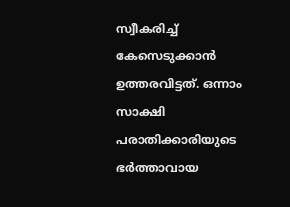സ്വീകരിച്ച്‌ കേസെടുക്കാന്‍ ഉത്തരവിട്ടത്‌. ഒന്നാം സാക്ഷി പരാതിക്കാരിയുടെ ഭര്‍ത്താവായ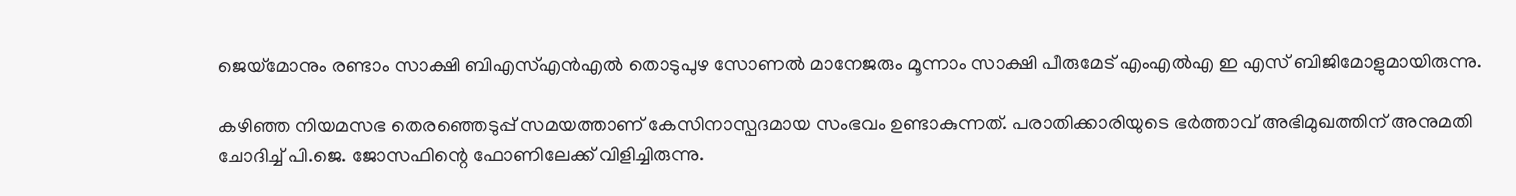ജെയ്‌മോനും രണ്ടാം സാക്ഷി ബിഎസ്‌എന്‍എല്‍ തൊടുപുഴ സോണല്‍ മാനേജരും മൂന്നാം സാക്ഷി പീരുമേട്‌ എംഎല്‍എ ഇ എസ്‌ ബിജിമോളുമായിരുന്നു.

കഴിഞ്ഞ നിയമസഭ തെരഞ്ഞെടുപ്പ്‌ സമയത്താണ്‌ കേസിനാസ്പദമായ സംഭവം ഉണ്ടാകുന്നത്‌. പരാതിക്കാരിയുടെ ഭര്‍ത്താവ്‌ അഭിമുഖത്തിന്‌ അനുമതി ചോദിച്ച്‌ പി.ജെ. ജോസഫിന്റെ ഫോണിലേക്ക്‌ വിളിച്ചിരുന്നു.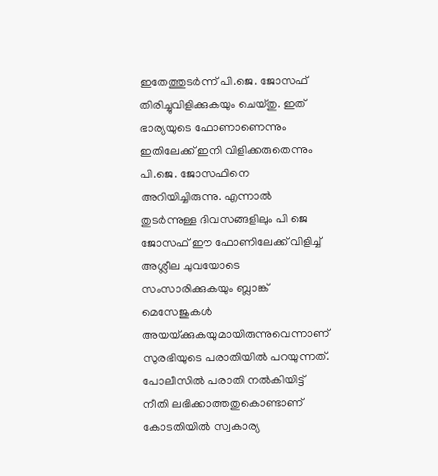ഇതേത്തുടര്‍ന്ന്‌ പി.ജെ. ജോസഫ്‌ തിരിച്ചുവിളിക്കുകയും ചെയ്തു. ഇത്‌ ഭാര്യയുടെ ഫോണാണെന്നും ഇതിലേക്ക്‌ ഇനി വിളിക്കരുതെന്നും പി.ജെ. ജോസഫിനെ അറിയിച്ചിരുന്നു. എന്നാല്‍ തുടര്‍ന്നുള്ള ദിവസങ്ങളിലും പി ജെ ജോസഫ്‌ ഈ ഫോണിലേക്ക്‌ വിളിച്ച്‌ അശ്ലീല ചുവയോടെ സംസാരിക്കുകയും ബ്ലാങ്ക്‌ മെസേജുകള്‍ അയയ്‌ക്കുകയുമായിരുന്നുവെന്നാണ്‌ സുരഭിയുടെ പരാതിയില്‍ പറയുന്നത്‌. പോലീസില്‍ പരാതി നല്‍കിയിട്ട്‌ നീതി ലഭിക്കാത്തതുകൊണ്ടാണ്‌ കോടതിയില്‍ സ്വകാര്യ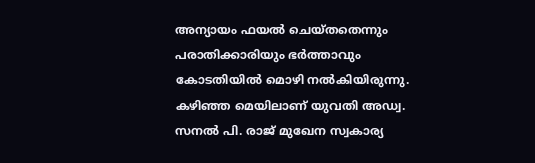അന്യായം ഫയല്‍ ചെയ്തതെന്നും പരാതിക്കാരിയും ഭര്‍ത്താവും കോടതിയില്‍ മൊഴി നല്‍കിയിരുന്നു. കഴിഞ്ഞ മെയിലാണ്‌ യുവതി അഡ്വ. സനല്‍ പി. രാജ്‌ മുഖേന സ്വകാര്യ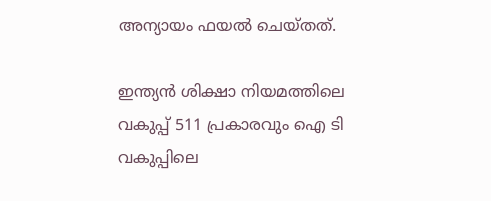അന്യായം ഫയല്‍ ചെയ്തത്‌.

ഇന്ത്യന്‍ ശിക്ഷാ നിയമത്തിലെ വകുപ്പ്‌ 511 പ്രകാരവും ഐ ടി വകുപ്പിലെ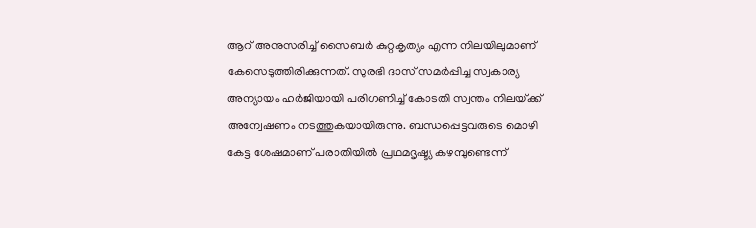ആറ്‌ അനുസരിച്ച്‌ സൈബര്‍ കുറ്റകൃത്യം എന്ന നിലയിലുമാണ്‌ കേസെടുത്തിരിക്കുന്നത്‌. സുരഭി ദാസ്‌ സമര്‍പ്പിച്ച സ്വകാര്യ അന്യായം ഹര്‍ജിയായി പരിഗണിച്ച്‌ കോടതി സ്വന്തം നിലയ്‌ക്ക്‌ അന്വേഷണം നടത്തുകയായിരുന്നു. ബന്ധപ്പെട്ടവരുടെ മൊഴി കേട്ട ശേഷമാണ്‌ പരാതിയില്‍ പ്രഥമദൃഷ്ട്യ കഴമ്പുണ്ടെന്ന്‌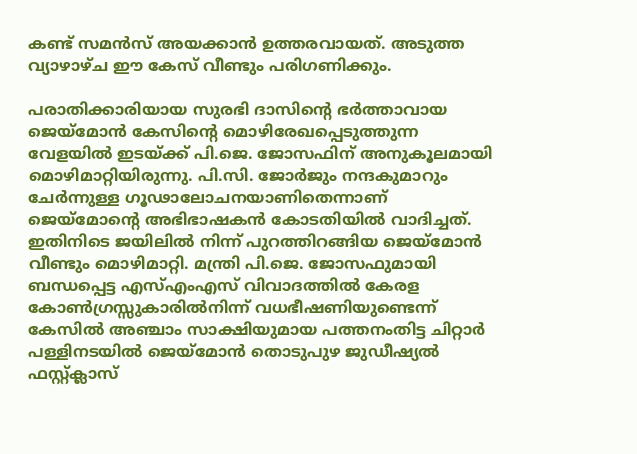കണ്ട്‌ സമന്‍സ്‌ അയക്കാന്‍ ഉത്തരവായത്‌. അടുത്ത വ്യാഴാഴ്ച ഈ കേസ്‌ വീണ്ടും പരിഗണിക്കും.

പരാതിക്കാരിയായ സുരഭി ദാസിന്റെ ഭര്‍ത്താവായ ജെയ്‌മോന്‍ കേസിന്റെ മൊഴിരേഖപ്പെടുത്തുന്ന വേളയില്‍ ഇടയ്‌ക്ക്‌ പി.ജെ. ജോസഫിന്‌ അനുകൂലമായി മൊഴിമാറ്റിയിരുന്നു. പി.സി. ജോര്‍ജും നന്ദകുമാറും ചേര്‍ന്നുള്ള ഗൂഢാലോചനയാണിതെന്നാണ്‌ ജെയ്‌മോന്റെ അഭിഭാഷകന്‍ കോടതിയില്‍ വാദിച്ചത്‌.
ഇതിനിടെ ജയിലില്‍ നിന്ന്‌ പുറത്തിറങ്ങിയ ജെയ്‌മോന്‍ വീണ്ടും മൊഴിമാറ്റി. മന്ത്രി പി.ജെ. ജോസഫുമായി ബന്ധപ്പെട്ട എസ്‌എംഎസ്‌ വിവാദത്തില്‍ കേരള കോണ്‍ഗ്രസ്സുകാരില്‍നിന്ന്‌ വധഭീഷണിയുണ്ടെന്ന്‌ കേസില്‍ അഞ്ചാം സാക്ഷിയുമായ പത്തനംതിട്ട ചിറ്റാര്‍ പള്ളിനടയില്‍ ജെയ്‌മോന്‍ തൊടുപുഴ ജുഡീഷ്യല്‍ ഫസ്റ്റ്ക്ലാസ്‌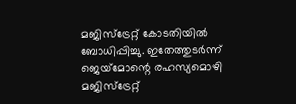മജിസ്ട്രേറ്റ്‌ കോടതിയില്‍ ബോധിപ്പിച്ചു. ഇതേത്തുടര്‍ന്ന്‌ ജെയ്‌മോന്റെ രഹസ്യമൊഴി മജിസ്ട്രേറ്റ്‌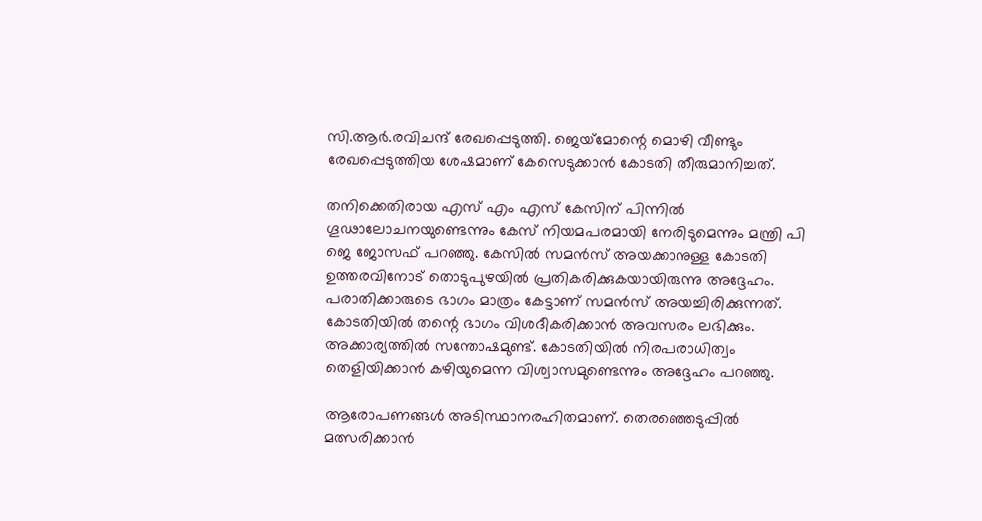സി.ആര്‍.രവിചന്ദ്‌ രേഖപ്പെടുത്തി. ജെയ്‌മോന്റെ മൊഴി വീണ്ടും രേഖപ്പെടുത്തിയ ശേഷമാണ്‌ കേസെടുക്കാന്‍ കോടതി തീരുമാനിച്ചത്‌.

തനിക്കെതിരായ എസ്‌ എം എസ്‌ കേസിന്‌ പിന്നില്‍ ഗൂഢാലോചനയുണ്ടെന്നും കേസ്‌ നിയമപരമായി നേരിടുമെന്നും മന്ത്രി പി ജെ ജോസഫ്‌ പറഞ്ഞു. കേസില്‍ സമന്‍സ്‌ അയക്കാനുള്ള കോടതി ഉത്തരവിനോട്‌ തൊടുപുഴയില്‍ പ്രതികരിക്കുകയായിരുന്നു അദ്ദേഹം. പരാതിക്കാരുടെ ഭാഗം മാത്രം കേട്ടാണ്‌ സമന്‍സ്‌ അയച്ചിരിക്കുന്നത്‌. കോടതിയില്‍ തന്റെ ഭാഗം വിശദീകരിക്കാന്‍ അവസരം ലഭിക്കും. അക്കാര്യത്തില്‍ സന്തോഷമുണ്ട്‌. കോടതിയില്‍ നിരപരാധിത്വം തെളിയിക്കാന്‍ കഴിയുമെന്ന വിശ്വാസമുണ്ടെന്നും അദ്ദേഹം പറഞ്ഞു.

ആരോപണങ്ങള്‍ അടിസ്ഥാനരഹിതമാണ്‌. തെരഞ്ഞെടുപ്പില്‍ മത്സരിക്കാന്‍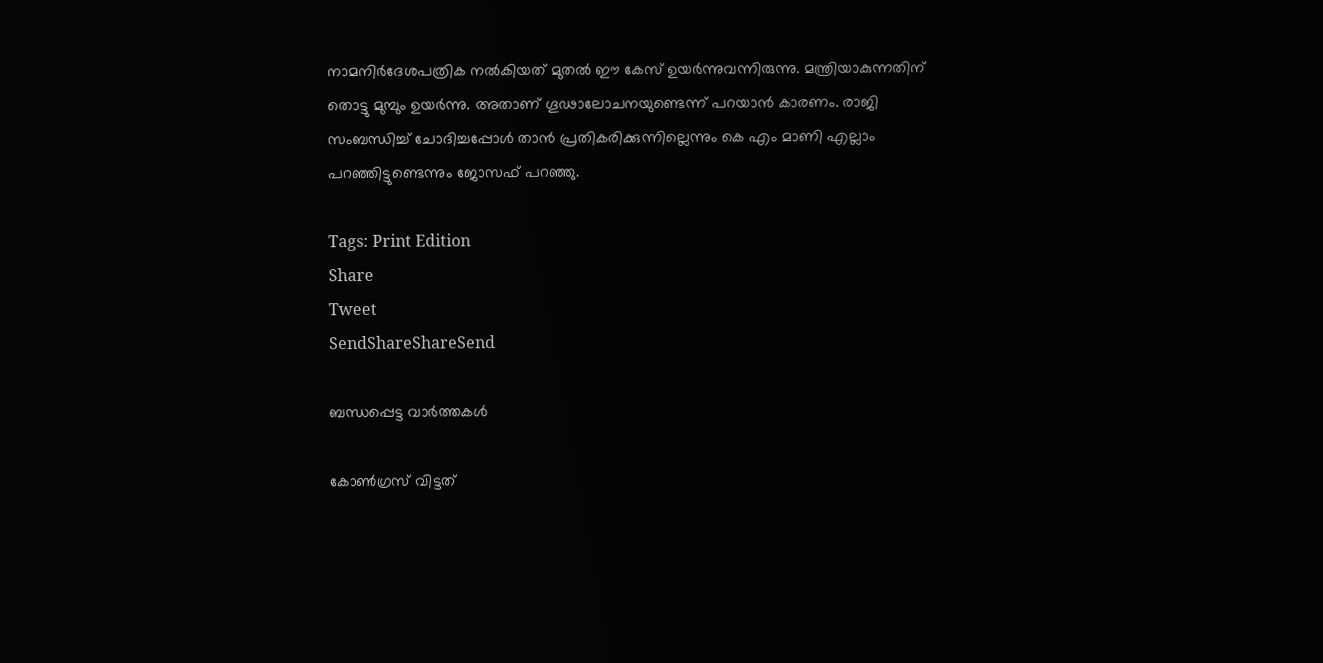നാമനിര്‍ദേശപത്രിക നല്‍കിയത്‌ മുതല്‍ ഈ കേസ്‌ ഉയര്‍ന്നുവന്നിരുന്നു. മന്ത്രിയാകുന്നതിന്‌ തൊട്ടു മുമ്പും ഉയര്‍ന്നു. അതാണ്‌ ഗൂഢാലോചനയുണ്ടെന്ന്‌ പറയാന്‍ കാരണം. രാജി സംബന്ധിച്ച്‌ ചോദിച്ചപ്പോള്‍ താന്‍ പ്രതികരിക്കുന്നില്ലെന്നും കെ എം മാണി എല്ലാം പറഞ്ഞിട്ടുണ്ടെന്നും ജോസഫ്‌ പറഞ്ഞു.

Tags: Print Edition
Share
Tweet
SendShareShareSend

ബന്ധപ്പെട്ട വാര്‍ത്തകള്‍

കോണ്‍ഗ്രസ് വിട്ടത്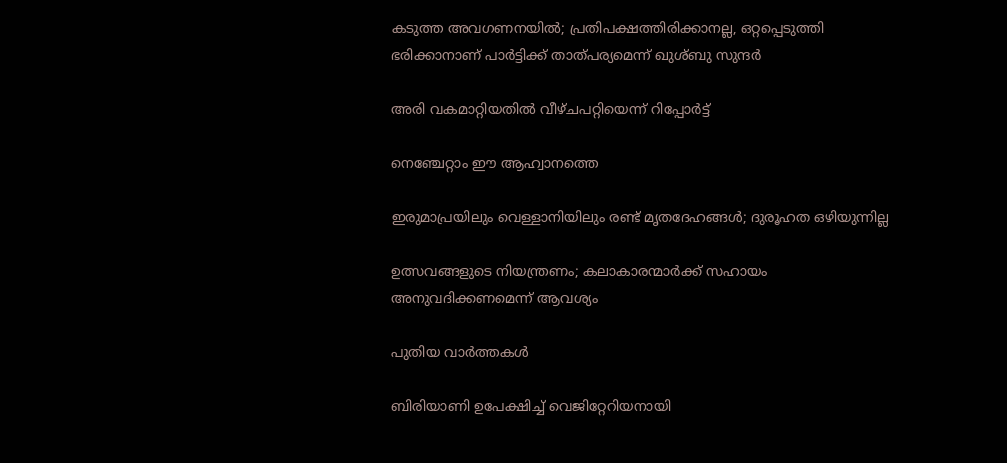കടുത്ത അവഗണനയില്‍; പ്രതിപക്ഷത്തിരിക്കാനല്ല, ഒറ്റപ്പെടുത്തി ഭരിക്കാനാണ് പാര്‍ട്ടിക്ക് താത്പര്യമെന്ന് ഖുശ്ബു സുന്ദര്‍

അരി വകമാറ്റിയതില്‍ വീഴ്ചപറ്റിയെന്ന് റിപ്പോര്‍ട്ട്

നെഞ്ചേറ്റാം ഈ ആഹ്വാനത്തെ

ഇരുമാപ്രയിലും വെള്ളാനിയിലും രണ്ട് മൃതദേഹങ്ങള്‍; ദുരൂഹത ഒഴിയുന്നില്ല

ഉത്സവങ്ങളുടെ നിയന്ത്രണം; കലാകാരന്മാര്‍ക്ക് സഹായം അനുവദിക്കണമെന്ന് ആവശ്യം

പുതിയ വാര്‍ത്തകള്‍

ബിരിയാണി ഉപേക്ഷിച്ച്‌ വെജിറ്റേറിയനായി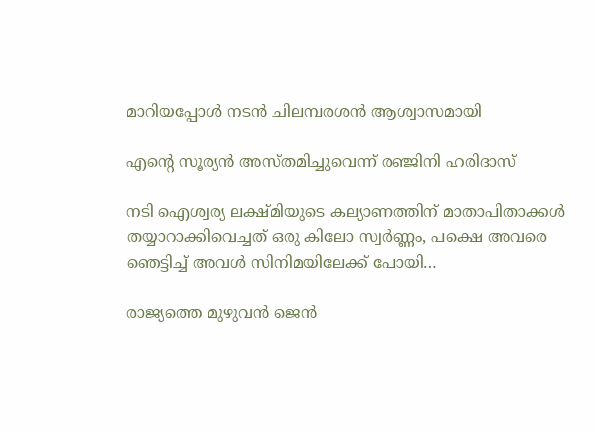മാറിയപ്പോള്‍ നടന്‍ ചിലമ്പരശൻ ആശ്വാസമായി

എന്റെ സൂര്യന്‍ അസ്തമിച്ചുവെന്ന് രഞ്ജിനി ഹരിദാസ്

നടി ഐശ്വര്യ ലക്ഷ്മിയുടെ കല്യാണത്തിന് മാതാപിതാക്കള്‍ തയ്യാറാക്കിവെച്ചത് ഒരു കിലോ സ്വര്‍ണ്ണം, പക്ഷെ അവരെ ഞെട്ടിച്ച് അവള്‍ സിനിമയിലേക്ക് പോയി…

രാജ്യത്തെ മുഴുവൻ ജെന്‍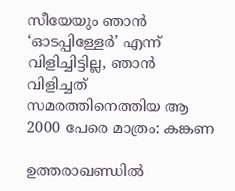സീയേയും ഞാൻ ‘ഓടപ്പിള്ളേര്‍’ എന്ന് വിളിച്ചിട്ടില്ല, ഞാന്‍ വിളിച്ചത് സമരത്തിനെത്തിയ ആ 2000 പേരെ മാത്രം: കങ്കണ

ഉത്തരാഖണ്ഡില്‍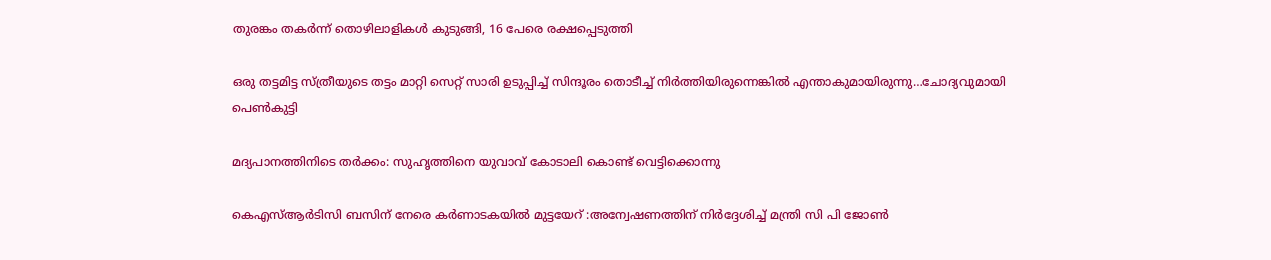തുരങ്കം തകര്‍ന്ന് തൊഴിലാളികള്‍ കുടുങ്ങി, 16 പേരെ രക്ഷപ്പെടുത്തി

ഒരു തട്ടമിട്ട സ്ത്രീയുടെ തട്ടം മാറ്റി സെറ്റ് സാരി ഉടുപ്പിച്ച് സിന്ദൂരം തൊടീച്ച് നിർത്തിയിരുന്നെങ്കിൽ എന്താകുമായിരുന്നു…ചോദ്യവുമായി പെണ്‍കുട്ടി

മദ്യപാനത്തിനിടെ തര്‍ക്കം: സുഹൃത്തിനെ യുവാവ് കോടാലി കൊണ്ട് വെട്ടിക്കൊന്നു

കെഎസ്ആര്‍ടിസി ബസിന് നേരെ കര്‍ണാടകയില്‍ മുട്ടയേറ് :അന്വേഷണത്തിന് നിര്‍ദ്ദേശിച്ച് മന്ത്രി സി പി ജോണ്‍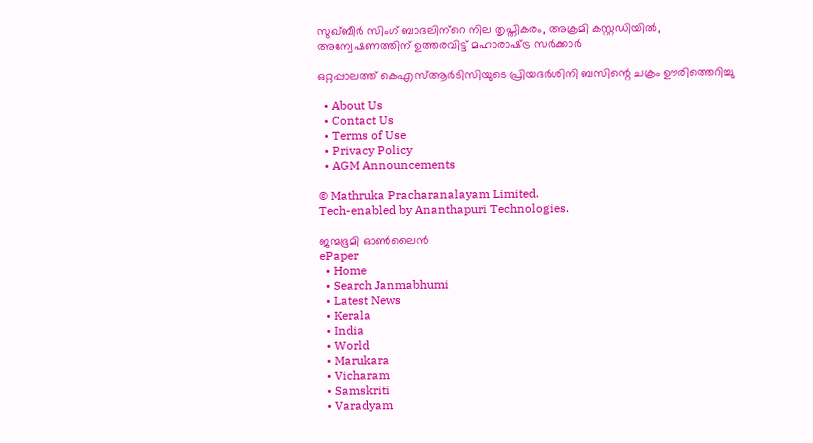സുഖ്ബീര്‍ സിംഗ് ബാദലിന്‌റെ നില തൃപ്തികരം, അക്രമി കസ്റ്റഡിയില്‍, അന്വേഷണത്തിന് ഉത്തരവിട്ട് മഹാരാഷ്‌ട്ര സര്‍ക്കാര്‍

ഒറ്റപ്പാലത്ത് കെഎസ്ആര്‍ടിസിയുടെ പ്രിയദര്‍ശിനി ബസിന്റെ ചക്രം ഊരിത്തെറിച്ചു

  • About Us
  • Contact Us
  • Terms of Use
  • Privacy Policy
  • AGM Announcements

© Mathruka Pracharanalayam Limited.
Tech-enabled by Ananthapuri Technologies.

ജന്മഭൂമി ഓണ്‍ലൈന്‍
ePaper
  • Home
  • Search Janmabhumi
  • Latest News
  • Kerala
  • India
  • World
  • Marukara
  • Vicharam
  • Samskriti
  • Varadyam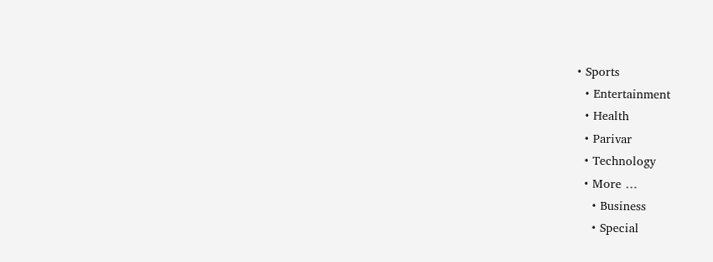• Sports
  • Entertainment
  • Health
  • Parivar
  • Technology
  • More …
    • Business
    • Special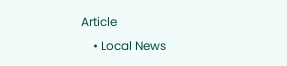Article
    • Local News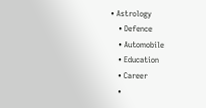• Astrology
    • Defence
    • Automobile
    • Education
    • Career
    •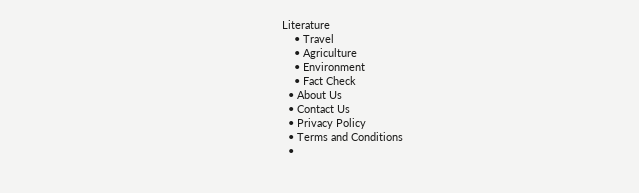Literature
    • Travel
    • Agriculture
    • Environment
    • Fact Check
  • About Us
  • Contact Us
  • Privacy Policy
  • Terms and Conditions
  •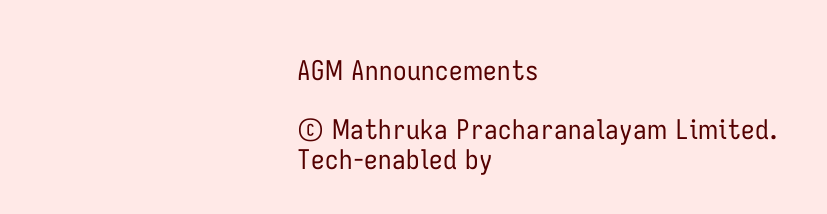AGM Announcements

© Mathruka Pracharanalayam Limited.
Tech-enabled by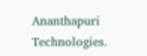Ananthapuri Technologies.